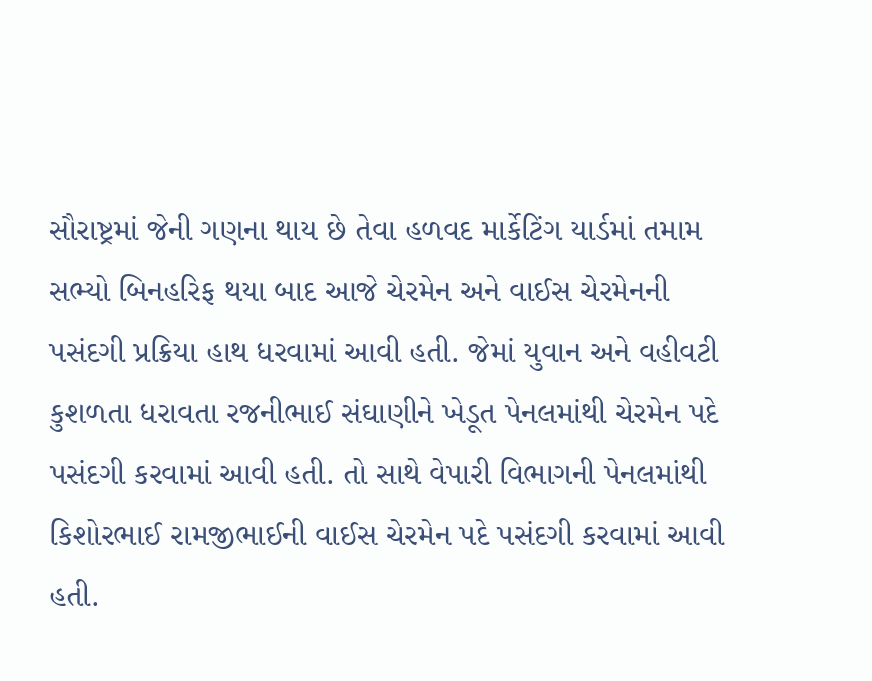સૌરાષ્ટ્રમાં જેની ગણના થાય છે તેવા હળવદ માર્કેટિંગ યાર્ડમાં તમામ સભ્યો બિનહરિફ થયા બાદ આજે ચેરમેન અને વાઈસ ચેરમેનની પસંદગી પ્રક્રિયા હાથ ધરવામાં આવી હતી. જેમાં યુવાન અને વહીવટી કુશળતા ધરાવતા રજનીભાઈ સંઘાણીને ખેડૂત પેનલમાંથી ચેરમેન પદે પસંદગી કરવામાં આવી હતી. તો સાથે વેપારી વિભાગની પેનલમાંથી કિશોરભાઈ રામજીભાઈની વાઈસ ચેરમેન પદે પસંદગી કરવામાં આવી હતી.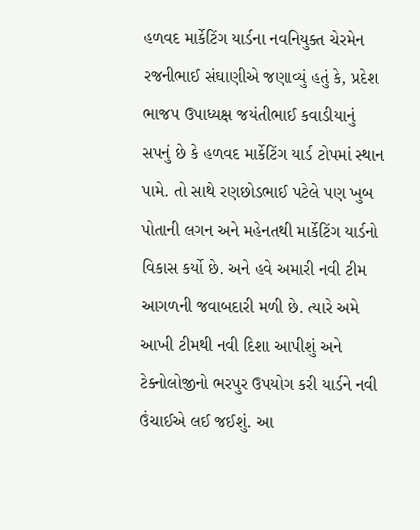હળવદ માર્કેટિંગ યાર્ડના નવનિયુક્ત ચેરમેન રજનીભાઈ સંઘાણીએ જણાવ્યું હતું કે, પ્રદેશ ભાજપ ઉપાધ્યક્ષ જયંતીભાઈ કવાડીયાનું સપનું છે કે હળવદ માર્કેટિંગ યાર્ડ ટોપમાં સ્થાન પામે. તો સાથે રણછોડભાઈ પટેલે પણ ખુબ પોતાની લગન અને મહેનતથી માર્કેટિંગ યાર્ડનો વિકાસ કર્યો છે. અને હવે અમારી નવી ટીમ આગળની જવાબદારી મળી છે. ત્યારે અમે આખી ટીમથી નવી દિશા આપીશું અને ટેક્નોલોજીનો ભરપુર ઉપયોગ કરી યાર્ડને નવી ઉંચાઈએ લઈ જઈશું. આ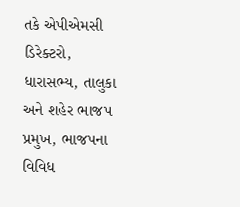તકે એપીએમસી ડિરેક્ટરો, ધારાસભ્ય, તાલુકા અને શહેર ભાજપ પ્રમુખ, ભાજપના વિવિધ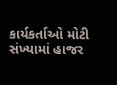કાર્યકર્તાઓ મોટી સંખ્યામાં હાજર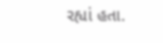રહ્યાં હતા.